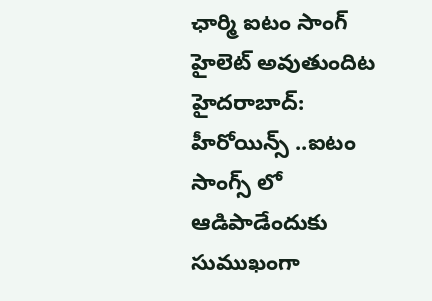ఛార్మి ఐటం సాంగ్ హైలెట్ అవుతుందిట
హైదరాబాద్: హీరోయిన్స్ ..ఐటం సాంగ్స్ లో ఆడిపాడేందుకు సుముఖంగా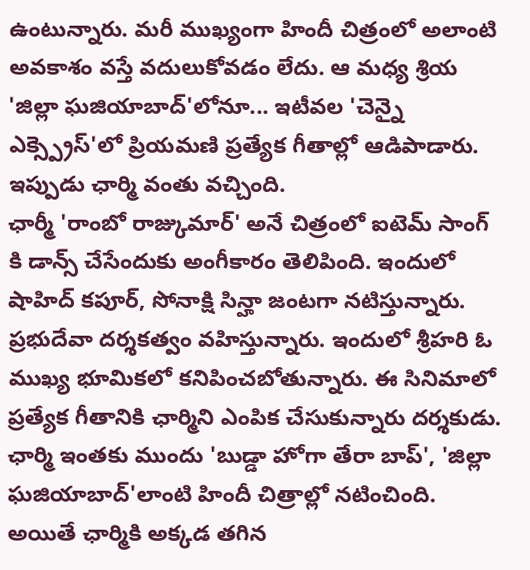ఉంటున్నారు. మరీ ముఖ్యంగా హిందీ చిత్రంలో అలాంటి అవకాశం వస్తే వదులుకోవడం లేదు. ఆ మధ్య శ్రియ 'జిల్లా ఘజియాబాద్'లోనూ... ఇటీవల 'చెన్నై ఎక్స్ప్రెస్'లో ప్రియమణి ప్రత్యేక గీతాల్లో ఆడిపాడారు. ఇప్పుడు ఛార్మి వంతు వచ్చింది.
ఛార్మీ 'రాంబో రాజ్కుమార్' అనే చిత్రంలో ఐటెమ్ సాంగ్ కి డాన్స్ చేసేందుకు అంగీకారం తెలిపింది. ఇందులో షాహిద్ కపూర్, సోనాక్షి సిన్హా జంటగా నటిస్తున్నారు. ప్రభుదేవా దర్శకత్వం వహిస్తున్నారు. ఇందులో శ్రీహరి ఓ ముఖ్య భూమికలో కనిపించబోతున్నారు. ఈ సినిమాలో ప్రత్యేక గీతానికి ఛార్మిని ఎంపిక చేసుకున్నారు దర్శకుడు.
ఛార్మి ఇంతకు ముందు 'బుడ్డా హోగా తేరా బాప్', 'జిల్లా ఘజియాబాద్'లాంటి హిందీ చిత్రాల్లో నటించింది. అయితే ఛార్మికి అక్కడ తగిన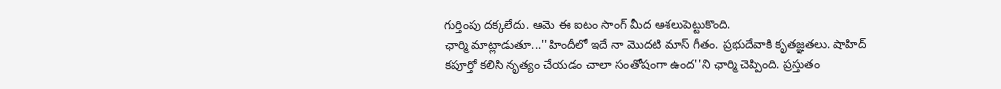గుర్తింపు దక్కలేదు. ఆమె ఈ ఐటం సాంగ్ మీద ఆశలుపెట్టుకొంది.
ఛార్మి మాట్లాడుతూ...''హిందీలో ఇదే నా మొదటి మాస్ గీతం. ప్రభుదేవాకి కృతజ్ఞతలు. షాహిద్ కపూర్తో కలిసి నృత్యం చేయడం చాలా సంతోషంగా ఉంద''ని ఛార్మి చెప్పింది. ప్రస్తుతం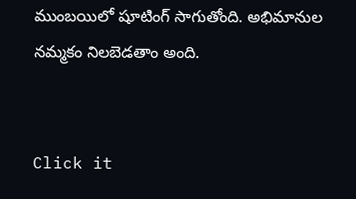ముంబయిలో షూటింగ్ సాగుతోంది. అభిమానుల నమ్మకం నిలబెడతాం అంది.


Click it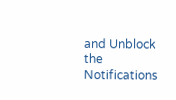and Unblock the Notifications